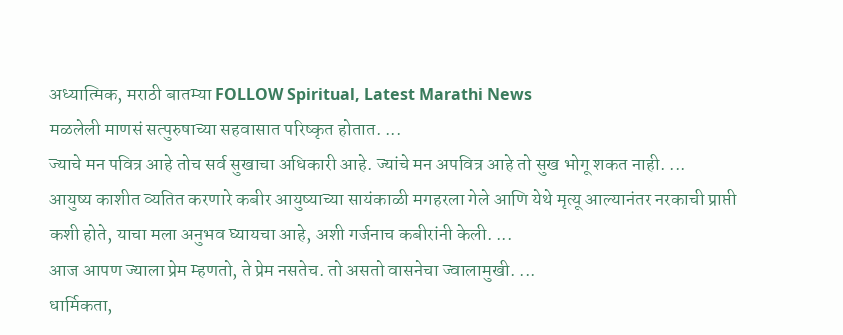अध्यात्मिक, मराठी बातम्या FOLLOW Spiritual, Latest Marathi News
मळलेली माणसं सत्पुरुषाच्या सहवासात परिष्कृत होतात. ...
ज्याचे मन पवित्र आहे तोच सर्व सुखाचा अधिकारी आहे. ज्यांचे मन अपवित्र आहे तो सुख भोगू शकत नाही. ...
आयुष्य काशीत व्यतित करणारे कबीर आयुष्याच्या सायंकाळी मगहरला गेले आणि येथे मृत्यू आल्यानंतर नरकाची प्राप्ती कशी होते, याचा मला अनुभव घ्यायचा आहे, अशी गर्जनाच कबीरांनी केली. ...
आज आपण ज्याला प्रेम म्हणतो, ते प्रेम नसतेच. तो असतो वासनेचा ज्वालामुखी. ...
धार्मिकता,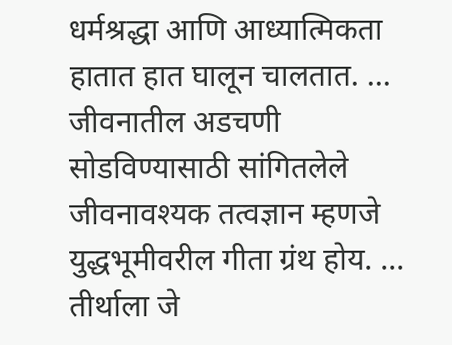धर्मश्रद्धा आणि आध्यात्मिकता हातात हात घालून चालतात. ...
जीवनातील अडचणी सोडविण्यासाठी सांगितलेले जीवनावश्यक तत्वज्ञान म्हणजे युद्धभूमीवरील गीता ग्रंथ होय. ...
तीर्थाला जे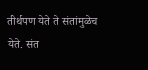तीर्थपण येते ते संतांमुळेच येते. संत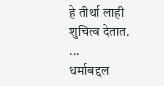हे तीर्था लाही शुचित्व देतात. ...
धर्माबद्दल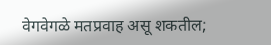वेगवेगळे मतप्रवाह असू शकतील;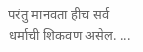परंतु मानवता हीच सर्व धर्माची शिकवण असेल. ...